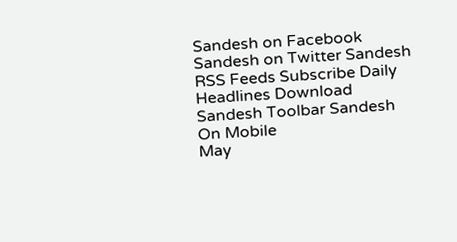Sandesh on Facebook Sandesh on Twitter Sandesh RSS Feeds Subscribe Daily Headlines Download Sandesh Toolbar Sandesh On Mobile
May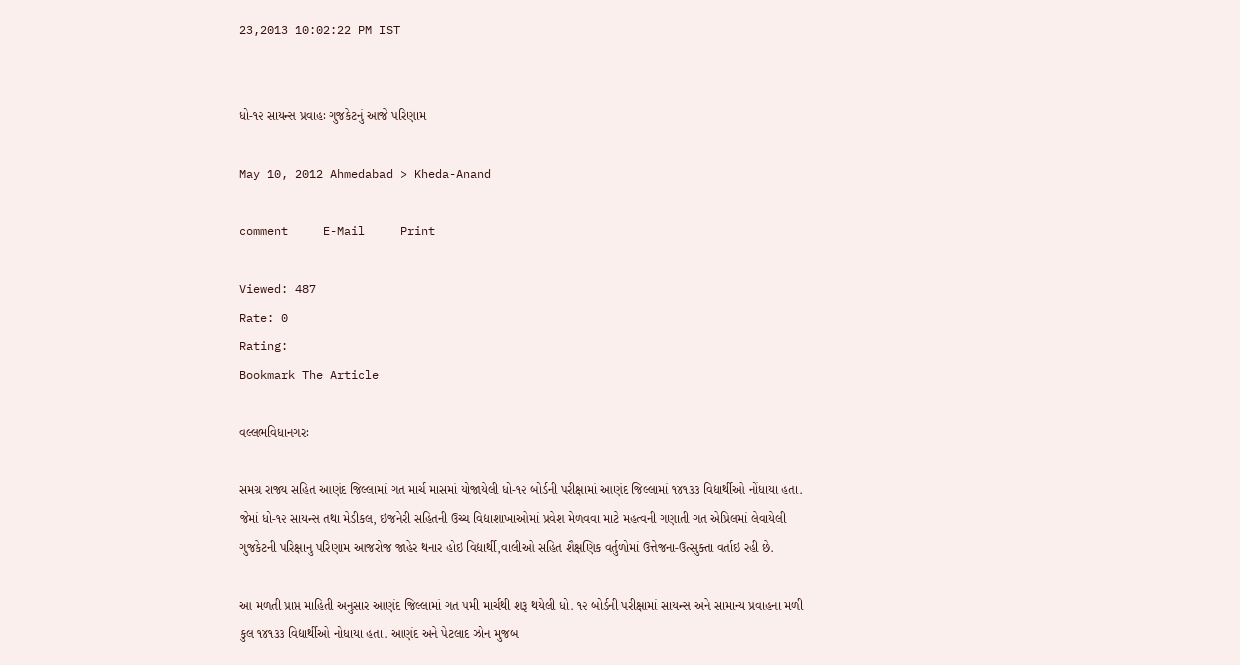23,2013 10:02:22 PM IST


ધો-૧૨ સાયન્સ પ્રવાહઃ ગુજકેટનું આજે પરિણામ

May 10, 2012 Ahmedabad > Kheda-Anand

comment     E-Mail     Print

Viewed: 487
Rate: 0
Rating:
Bookmark The Article

વલ્લભવિધાનગરઃ

સમગ્ર રાજ્ય સહિત આણંદ જિલ્લામાં ગત માર્ચ માસમાં યોજાયેલી ધો-૧૨ બોર્ડની પરીક્ષામાં આણંદ જિલ્લામાં ૧૪૧૩૩ વિદ્યાર્થીઓ નોંધાયા હતા. જેમાં ધો-૧૨ સાયન્સ તથા મેડીકલ, ઇજનેરી સહિતની ઉચ્ચ વિદ્યાશાખાઓમાં પ્રવેશ મેળવવા માટે મહત્વની ગણાતી ગત એપ્રિલમાં લેવાયેલી ગુજકેટની પરિક્ષાનુ પરિણામ આજરોજ જાહેર થનાર હોઇ વિદ્યાર્થી,વાલીઓ સહિત શૈક્ષણિક વર્તુળોમાં ઉત્તેજના-ઉત્સુક્તા વર્તાઇ રહી છે.

આ મળતી પ્રાપ્ત માહિતી અનુસાર આણંદ જિલ્લામાં ગત ૫મી માર્ચથી શરૂ થયેલી ધો. ૧૨ બોર્ડની પરીક્ષામાં સાયન્સ અને સામાન્ય પ્રવાહના મળી કુલ ૧૪૧૩૩ વિદ્યાર્થીઓ નોધાયા હતા. આણંદ અને પેટલાદ ઝોન મુજબ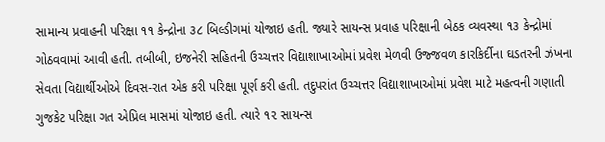સામાન્ય પ્રવાહની પરિક્ષા ૧૧ કેન્દ્રોના ૩૮ બિલ્ડીગમાં યોજાઇ હતી. જ્યારે સાયન્સ પ્રવાહ પરિક્ષાની બેઠક વ્યવસ્થા ૧૩ કેન્દ્રોમાં ગોઠવવામાં આવી હતી. તબીબી, ઇજનેરી સહિતની ઉચ્ચત્તર વિદ્યાશાખાઓમાં પ્રવેશ મેળવી ઉજ્જવળ કારકિર્દીના ઘડતરની ઝંખના સેવતા વિદ્યાર્થીઓએ દિવસ-રાત એક કરી પરિક્ષા પૂર્ણ કરી હતી. તદુપરાંત ઉચ્ચત્તર વિદ્યાશાખાઓમાં પ્રવેશ માટે મહત્વની ગણાતી ગુજકેટ પરિક્ષા ગત એપ્રિલ માસમાં યોજાઇ હતી. ત્યારે ૧૨ સાયન્સ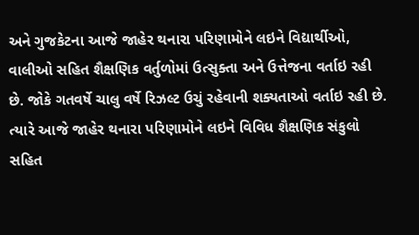અને ગુજકેટના આજે જાહેર થનારા પરિણામોને લઇને વિદ્યાર્થીઓ, વાલીઓ સહિત શૈક્ષણિક વર્તુળોમાં ઉત્સુક્તા અને ઉત્તેજના વર્તાઇ રહી છે. જોકે ગતવર્ષે ચાલુ વર્ષે રિઝલ્ટ ઉચું રહેવાની શક્યતાઓ વર્તાઇ રહી છે. ત્યારે આજે જાહેર થનારા પરિણામોને લઇને વિવિધ શૈક્ષણિક સંકુલો સહિત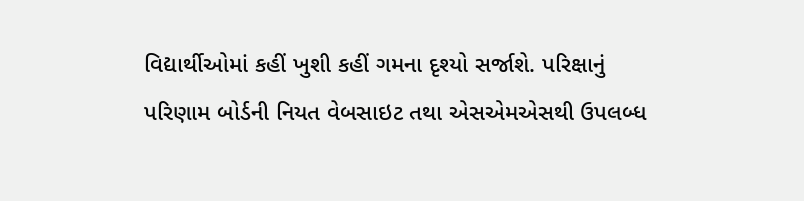વિદ્યાર્થીઓમાં કહીં ખુશી કહીં ગમના દૃશ્યો સર્જાશે. પરિક્ષાનું પરિણામ બોર્ડની નિયત વેબસાઇટ તથા એસએમએસથી ઉપલબ્ધ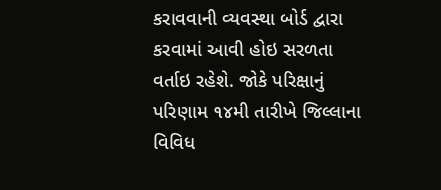કરાવવાની વ્યવસ્થા બોર્ડ દ્વારા કરવામાં આવી હોઇ સરળતા વર્તાઇ રહેશે. જોકે પરિક્ષાનું પરિણામ ૧૪મી તારીખે જિલ્લાના વિવિધ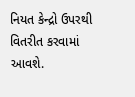નિયત કેન્દ્રો ઉપરથી વિતરીત કરવામાં આવશે.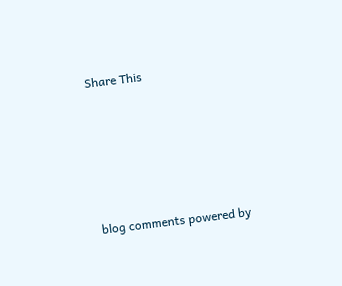Share This





blog comments powered by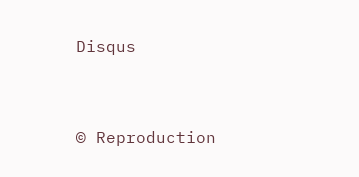Disqus


© Reproduction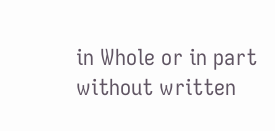in Whole or in part without written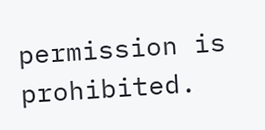permission is prohibited.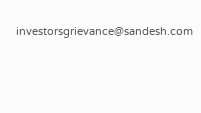investorsgrievance@sandesh.com